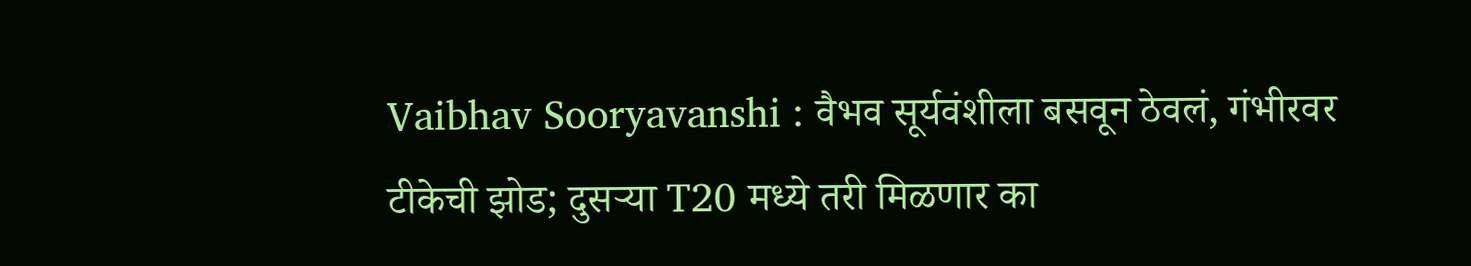Vaibhav Sooryavanshi : वैभव सूर्यवंशीला बसवून ठेवलं, गंभीरवर टीकेची झोड; दुसऱ्या T20 मध्ये तरी मिळणार का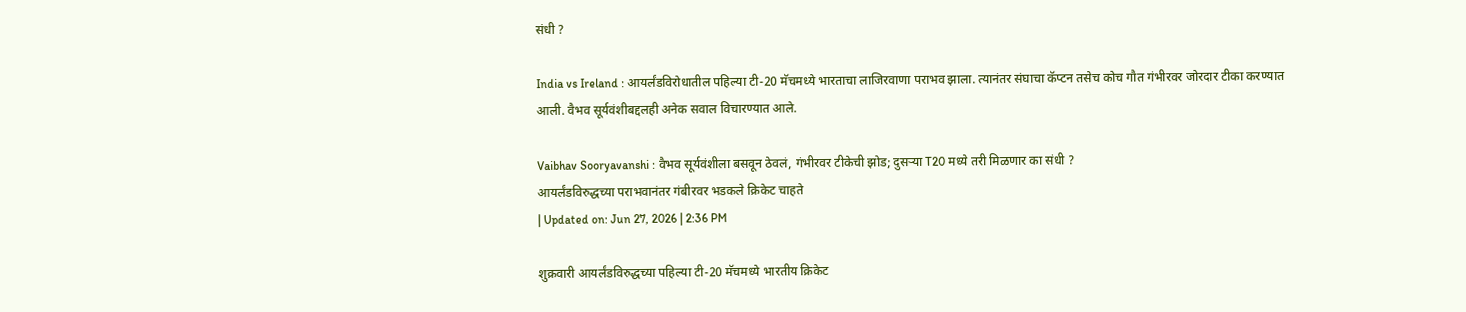संधी ?

India vs Ireland : आयर्लंडविरोधातील पहिल्या टी-20 मॅचमध्ये भारताचा लाजिरवाणा पराभव झाला. त्यानंतर संघाचा कॅप्टन तसेच कोच गौत गंभीरवर जोरदार टीका करण्यात आली. वैभव सूर्यवंशीबद्दलही अनेक सवाल विचारण्यात आले.

Vaibhav Sooryavanshi : वैभव सूर्यवंशीला बसवून ठेवलं, गंभीरवर टीकेची झोड; दुसऱ्या T20 मध्ये तरी मिळणार का संधी ?
आयर्लंडविरुद्धच्या पराभवानंतर गंबीरवर भडकले क्रिकेट चाहते
| Updated on: Jun 27, 2026 | 2:36 PM

शुक्रवारी आयर्लंडविरुद्धच्या पहिल्या टी-20 मॅचमध्ये भारतीय क्रिकेट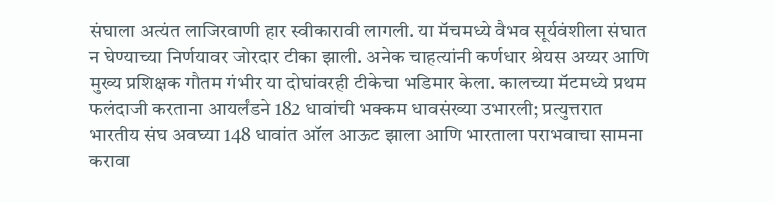संघाला अत्यंत लाजिरवाणी हार स्वीकारावी लागली. या मॅचमध्ये वैभव सूर्यवंशीला संघात न घेण्याच्या निर्णयावर जोरदार टीका झाली. अनेक चाहत्यांनी कर्णधार श्रेयस अय्यर आणि मुख्य प्रशिक्षक गौतम गंभीर या दोघांवरही टीकेचा भडिमार केला. कालच्या मॅटमध्ये प्रथम फलंदाजी करताना आयर्लंडने 182 धावांची भक्कम धावसंख्या उभारली; प्रत्युत्तरात भारतीय संघ अवघ्या 148 धावांत ऑल आऊट झाला आणि भारताला पराभवाचा सामना करावा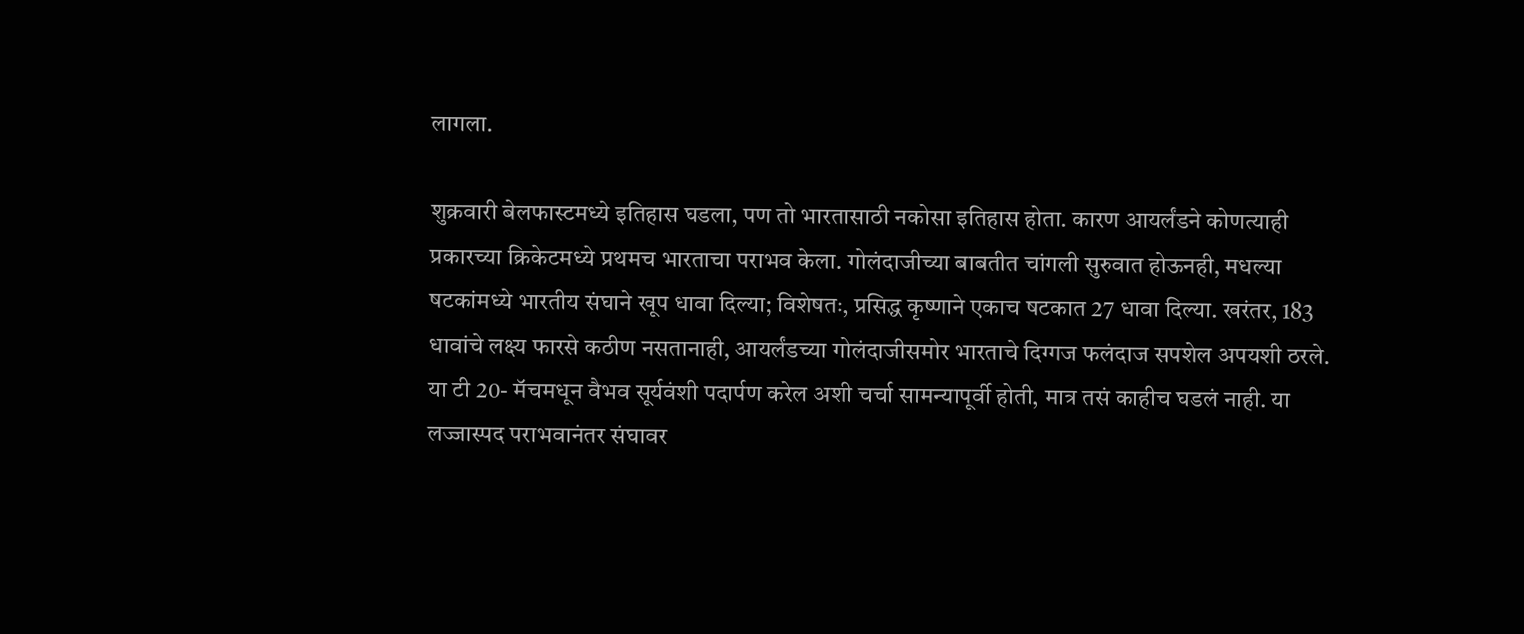लागला.

शुक्रवारी बेलफास्टमध्ये इतिहास घडला, पण तो भारतासाठी नकोसा इतिहास होता. कारण आयर्लंडने कोणत्याही प्रकारच्या क्रिकेटमध्ये प्रथमच भारताचा पराभव केला. गोलंदाजीच्या बाबतीत चांगली सुरुवात होऊनही, मधल्या षटकांमध्ये भारतीय संघाने खूप धावा दिल्या; विशेषतः, प्रसिद्ध कृष्णाने एकाच षटकात 27 धावा दिल्या. खरंतर, 183 धावांचे लक्ष्य फारसे कठीण नसतानाही, आयर्लंडच्या गोलंदाजीसमोर भारताचे दिग्गज फलंदाज सपशेल अपयशी ठरले. या टी 20- मॅचमधून वैभव सूर्यवंशी पदार्पण करेल अशी चर्चा सामन्यापूर्वी होती, मात्र तसं काहीच घडलं नाही. या लज्जास्पद पराभवानंतर संघावर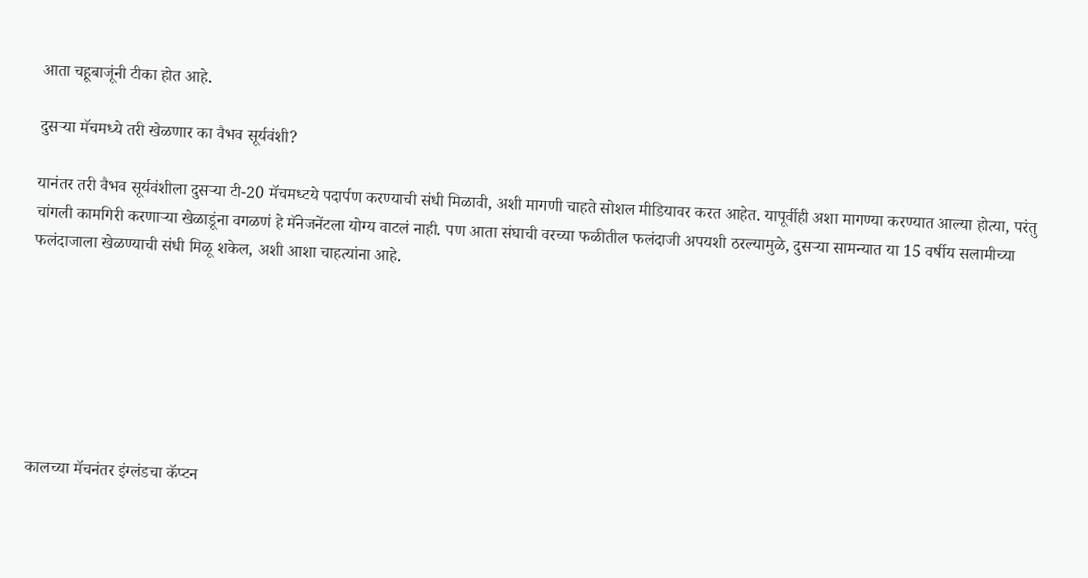आता चहूबाजूंनी टीका होत आहे.

दुसऱ्या मॅचमध्ये तरी खेळणार का वैभव सूर्यवंशी?

यानंतर तरी वैभव सूर्यवंशीला दुसऱ्या टी-20 मॅचमध्टये पदार्पण करण्याची संधी मिळावी, अशी मागणी चाहते सोशल मीडियावर करत आहेत. यापूर्वीही अशा मागण्या करण्यात आल्या होत्या, परंतु चांगली कामगिरी करणाऱ्या खेळाडूंना वगळणं हे मॅनेजनेंटला योग्य वाटलं नाही. पण आता संघाची वरच्या फळीतील फलंदाजी अपयशी ठरल्यामुळे, दुसऱ्या सामन्यात या 15 वर्षीय सलामीच्या फलंदाजाला खेळण्याची संधी मिळू शकेल, अशी आशा चाहत्यांना आहे.







कालच्या मॅचनंतर इंग्लंडचा कॅप्टन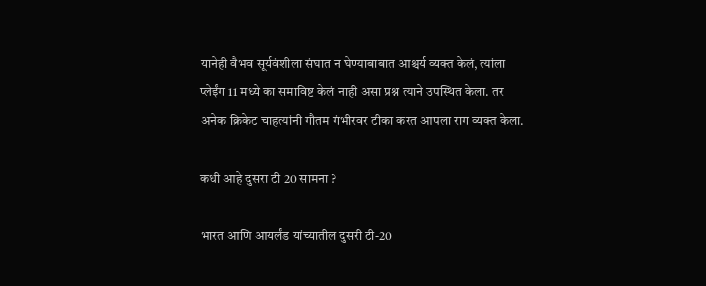यानेही वैभव सूर्यवंशीला संघात न घेण्याबाबात आश्चर्य व्यक्त केलं, त्यांला प्लेईंग 11 मध्ये का समाविष्ट केलं नाही असा प्रश्न त्याने उपस्थित केला. तर अनेक क्रिकेट चाहत्यांनी गौतम गंभीरवर टीका करत आपला राग व्यक्त केला.

कधी आहे दुसरा टी 20 सामना ?

भारत आणि आयर्लंड यांच्यातील दुसरी टी-20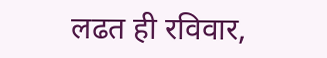लढत ही रविवार,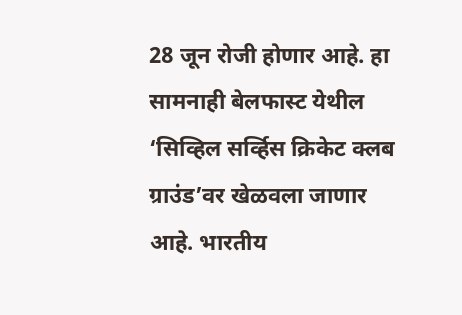28 जून रोजी होणार आहे. हा सामनाही बेलफास्ट येथील ‘सिव्हिल सर्व्हिस क्रिकेट क्लब ग्राउंड’वर खेळवला जाणार आहे. भारतीय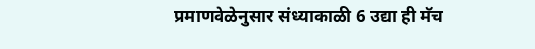प्रमाणवेळेनुसार संध्याकाळी 6 उद्या ही मॅच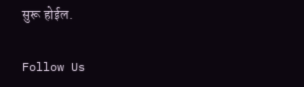सुरू होईल.

Follow Us